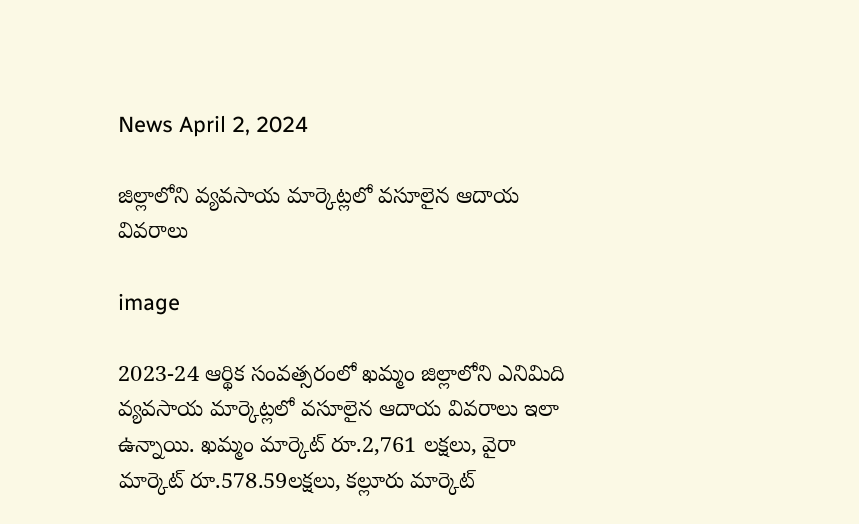News April 2, 2024

జిల్లాలోని వ్యవసాయ మార్కెట్లలో వసూలైన ఆదాయ వివరాలు

image

2023-24 ఆర్థిక సంవత్సరంలో ఖమ్మం జిల్లాలోని ఎనిమిది వ్యవసాయ మార్కెట్లలో వసూలైన ఆదాయ వివరాలు ఇలా ఉన్నాయి. ఖమ్మం మార్కెట్ రూ.2,761 లక్షలు, వైరా మార్కెట్ రూ.578.59లక్షలు, కల్లూరు మార్కెట్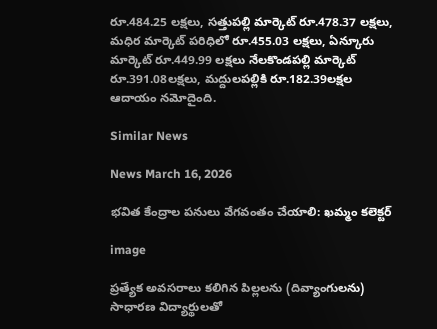రూ.484.25 లక్షలు, సత్తుపల్లి మార్కెట్ రూ.478.37 లక్షలు, మధిర మార్కెట్ పరిధిలో రూ.455.03 లక్షలు, ఏన్కూరు మార్కెట్ రూ.449.99 లక్షలు నేలకొండపల్లి మార్కెట్ రూ.391.08లక్షలు, మద్దులపల్లికి రూ.182.39లక్షల ఆదాయం నమోదైంది.

Similar News

News March 16, 2026

భవిత కేంద్రాల పనులు వేగవంతం చేయాలి: ఖమ్మం కలెక్టర్

image

ప్రత్యేక అవసరాలు కలిగిన పిల్లలను (దివ్యాంగులను) సాధారణ విద్యార్థులతో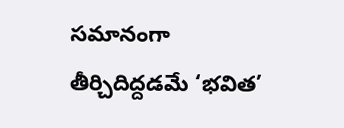సమానంగా తీర్చిదిద్దడమే ‘భవిత’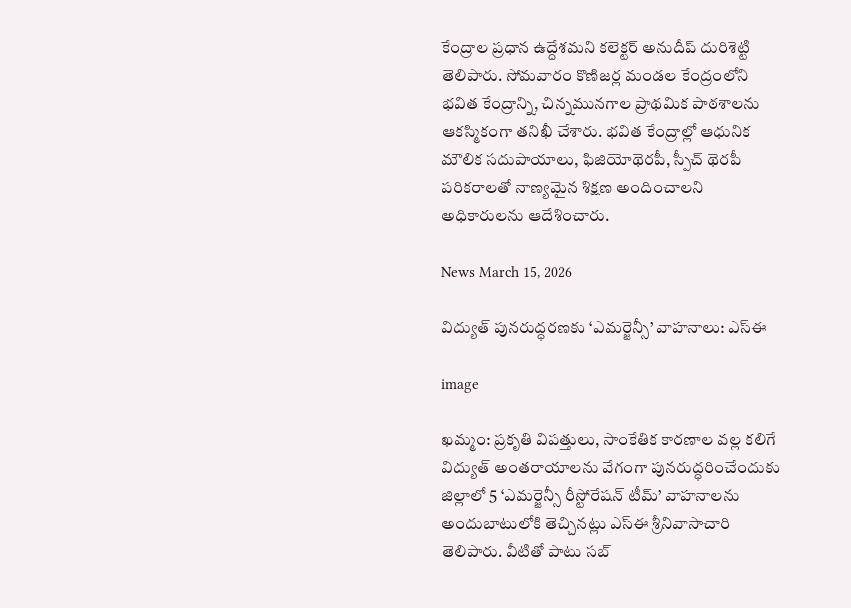కేంద్రాల ప్రధాన ఉద్దేశమని కలెక్టర్ అనుదీప్ దురిశెట్టి తెలిపారు. సోమవారం కొణిజర్ల మండల కేంద్రంలోని భవిత కేంద్రాన్ని, చిన్నమునగాల ప్రాథమిక పాఠశాలను ఆకస్మికంగా తనిఖీ చేశారు. భవిత కేంద్రాల్లో ఆధునిక మౌలిక సదుపాయాలు, ఫిజియోథెరపీ, స్పీచ్ థెరపీ పరికరాలతో నాణ్యమైన శిక్షణ అందించాలని అధికారులను ఆదేశించారు.

News March 15, 2026

విద్యుత్‌ పునరుద్ధరణకు ‘ఎమర్జెన్సీ’ వాహనాలు: ఎస్ఈ

image

ఖమ్మం: ప్రకృతి విపత్తులు, సాంకేతిక కారణాల వల్ల కలిగే విద్యుత్ అంతరాయాలను వేగంగా పునరుద్ధరించేందుకు జిల్లాలో 5 ‘ఎమర్జెన్సీ రీస్టోరేషన్ టీమ్’ వాహనాలను అందుబాటులోకి తెచ్చినట్లు ఎస్ఈ శ్రీనివాసాచారి తెలిపారు. వీటితో పాటు సబ్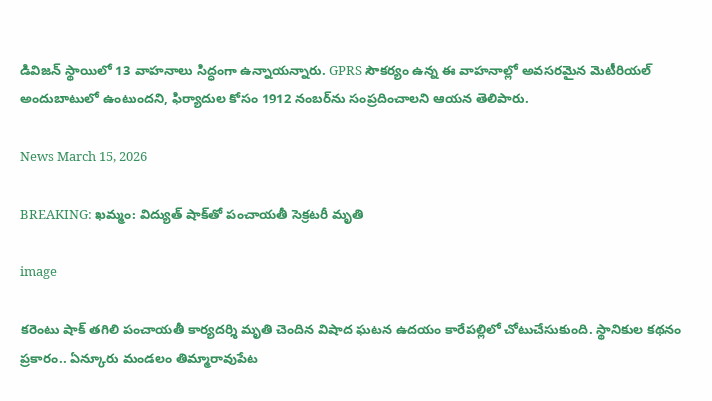డివిజన్ స్థాయిలో 13 వాహనాలు సిద్ధంగా ఉన్నాయన్నారు. GPRS సౌకర్యం ఉన్న ఈ వాహనాల్లో అవసరమైన మెటీరియల్ అందుబాటులో ఉంటుందని, ఫిర్యాదుల కోసం 1912 నంబర్‌ను సంప్రదించాలని ఆయన తెలిపారు.

News March 15, 2026

BREAKING: ఖమ్మం: విద్యుత్ షాక్‌తో పంచాయతీ సెక్రటరీ మృతి

image

కరెంటు షాక్ తగిలి పంచాయతీ కార్యదర్శి మృతి చెందిన విషాద ఘటన ఉదయం కారేపల్లిలో చోటుచేసుకుంది. స్థానికుల కథనం ప్రకారం.. ఏన్కూరు మండలం తిమ్మారావుపేట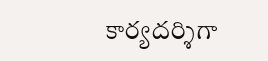కార్యదర్శిగా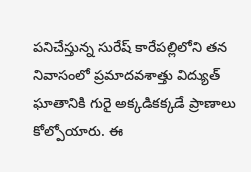పనిచేస్తున్న సురేష్ కారేపల్లిలోని తన నివాసంలో ప్రమాదవశాత్తు విద్యుత్ ఘాతానికి గురై అక్కడికక్కడే ప్రాణాలు కోల్పోయారు. ఈ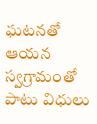ఘటనతో ఆయన స్వగ్రామంతో పాటు విధులు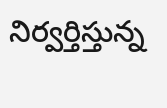నిర్వర్తిస్తున్న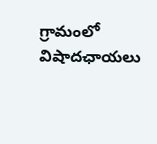గ్రామంలో విషాదఛాయలు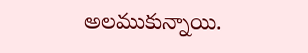అలముకున్నాయి.